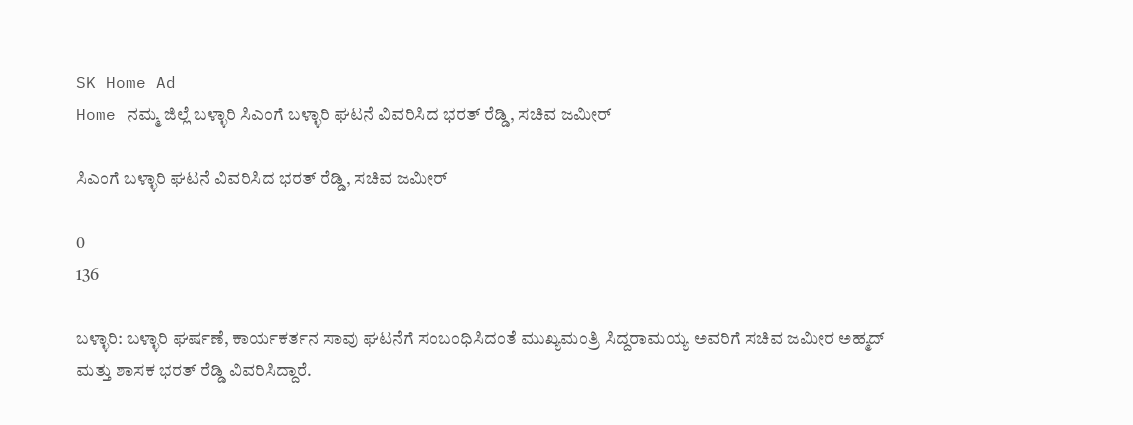SK Home Ad
Home ನಮ್ಮ ಜಿಲ್ಲೆ ಬಳ್ಳಾರಿ ಸಿಎಂಗೆ ಬಳ್ಳಾರಿ ಘಟನೆ ವಿವರಿಸಿದ ಭರತ್ ರೆಡ್ಡಿ, ಸಚಿವ ಜಮೀರ್

ಸಿಎಂಗೆ ಬಳ್ಳಾರಿ ಘಟನೆ ವಿವರಿಸಿದ ಭರತ್ ರೆಡ್ಡಿ, ಸಚಿವ ಜಮೀರ್

0
136

ಬಳ್ಳಾರಿ: ಬಳ್ಳಾರಿ ಘರ್ಷಣೆ, ಕಾರ್ಯಕರ್ತನ ಸಾವು ಘಟನೆಗೆ ಸಂಬಂಧಿಸಿದಂತೆ ಮುಖ್ಯಮಂತ್ರಿ ಸಿದ್ದರಾಮಯ್ಯ ಅವರಿಗೆ ಸಚಿವ ಜಮೀರ ಅಹ್ಮದ್ ಮತ್ತು ಶಾಸಕ ಭರತ್ ರೆಡ್ಡಿ ವಿವರಿಸಿದ್ದಾರೆ.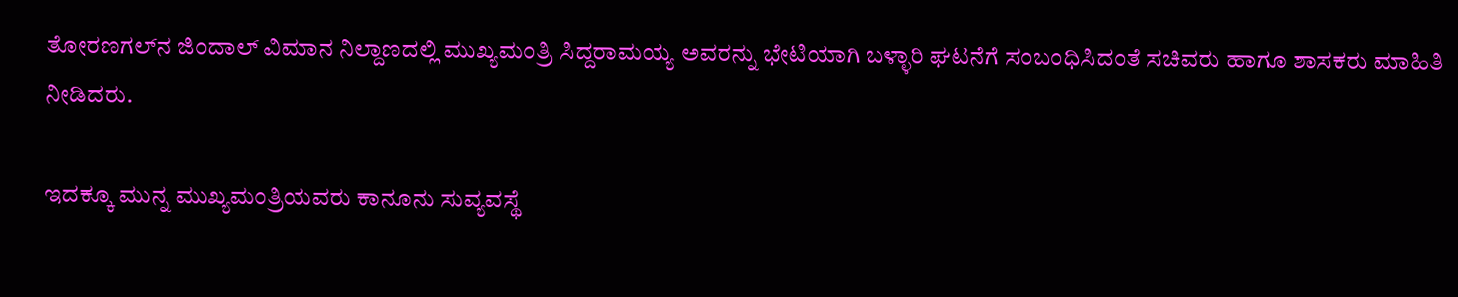ತೋರಣಗಲ್‌ನ ಜಿಂದಾಲ್ ವಿಮಾನ ನಿಲ್ದಾಣದಲ್ಲಿ ಮುಖ್ಯಮಂತ್ರಿ ಸಿದ್ದರಾಮಯ್ಯ ಅವರನ್ನು ಭೇಟಿಯಾಗಿ ಬಳ್ಳಾರಿ ಘಟನೆಗೆ ಸಂಬಂಧಿಸಿದಂತೆ ಸಚಿವರು ಹಾಗೂ ಶಾಸಕರು ಮಾಹಿತಿ ನೀಡಿದರು.

ಇದಕ್ಕೂ ಮುನ್ನ ಮುಖ್ಯಮಂತ್ರಿಯವರು ಕಾನೂನು ಸುವ್ಯವಸ್ಥೆ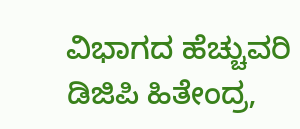ವಿಭಾಗದ ಹೆಚ್ಚುವರಿ ಡಿಜಿಪಿ ಹಿತೇಂದ್ರ,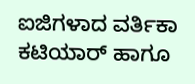ಐಜಿಗಳಾದ ವರ್ತಿಕಾ ಕಟಿಯಾರ್ ಹಾಗೂ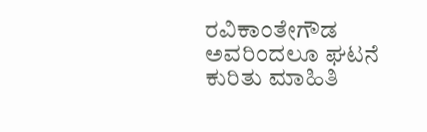ರವಿಕಾಂತೇಗೌಡ ಅವರಿಂದಲೂ ಘಟನೆ ಕುರಿತು ಮಾಹಿತಿ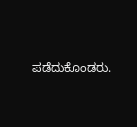ಪಡೆದುಕೊಂಡರು.